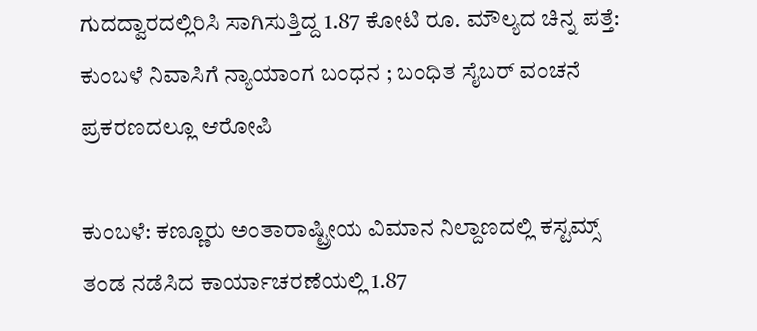ಗುದದ್ವಾರದಲ್ಲಿರಿಸಿ ಸಾಗಿಸುತ್ತಿದ್ದ 1.87 ಕೋಟಿ ರೂ. ಮೌಲ್ಯದ ಚಿನ್ನ ಪತ್ತೆ: ಕುಂಬಳೆ ನಿವಾಸಿಗೆ ನ್ಯಾಯಾಂಗ ಬಂಧನ ; ಬಂಧಿತ ಸೈಬರ್ ವಂಚನೆ ಪ್ರಕರಣದಲ್ಲೂ ಆರೋಪಿ

ಕುಂಬಳೆ: ಕಣ್ಣೂರು ಅಂತಾರಾಷ್ಟ್ರೀಯ ವಿಮಾನ ನಿಲ್ದಾಣದಲ್ಲಿ ಕಸ್ಟಮ್ಸ್ ತಂಡ ನಡೆಸಿದ ಕಾರ್ಯಾಚರಣೆಯಲ್ಲಿ 1.87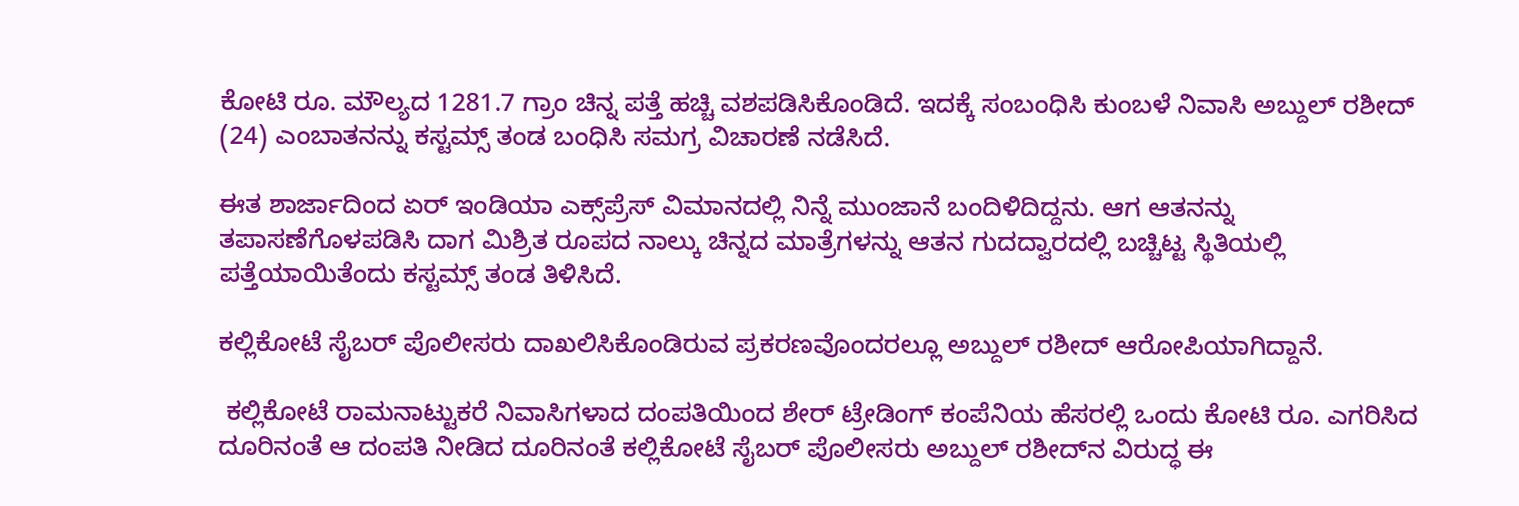ಕೋಟಿ ರೂ. ಮೌಲ್ಯದ 1281.7 ಗ್ರಾಂ ಚಿನ್ನ ಪತ್ತೆ ಹಚ್ಚಿ ವಶಪಡಿಸಿಕೊಂಡಿದೆ. ಇದಕ್ಕೆ ಸಂಬಂಧಿಸಿ ಕುಂಬಳೆ ನಿವಾಸಿ ಅಬ್ದುಲ್ ರಶೀದ್ (24) ಎಂಬಾತನನ್ನು ಕಸ್ಟಮ್ಸ್ ತಂಡ ಬಂಧಿಸಿ ಸಮಗ್ರ ವಿಚಾರಣೆ ನಡೆಸಿದೆ.

ಈತ ಶಾರ್ಜಾದಿಂದ ಏರ್ ಇಂಡಿಯಾ ಎಕ್ಸ್‌ಪ್ರೆಸ್ ವಿಮಾನದಲ್ಲಿ ನಿನ್ನೆ ಮುಂಜಾನೆ ಬಂದಿಳಿದಿದ್ದನು. ಆಗ ಆತನನ್ನು ತಪಾಸಣೆಗೊಳಪಡಿಸಿ ದಾಗ ಮಿಶ್ರಿತ ರೂಪದ ನಾಲ್ಕು ಚಿನ್ನದ ಮಾತ್ರೆಗಳನ್ನು ಆತನ ಗುದದ್ವಾರದಲ್ಲಿ ಬಚ್ಚಿಟ್ಟ ಸ್ಥಿತಿಯಲ್ಲಿ ಪತ್ತೆಯಾಯಿತೆಂದು ಕಸ್ಟಮ್ಸ್ ತಂಡ ತಿಳಿಸಿದೆ.

ಕಲ್ಲಿಕೋಟೆ ಸೈಬರ್ ಪೊಲೀಸರು ದಾಖಲಿಸಿಕೊಂಡಿರುವ ಪ್ರಕರಣವೊಂದರಲ್ಲೂ ಅಬ್ದುಲ್ ರಶೀದ್ ಆರೋಪಿಯಾಗಿದ್ದಾನೆ.

 ಕಲ್ಲಿಕೋಟೆ ರಾಮನಾಟ್ಟುಕರೆ ನಿವಾಸಿಗಳಾದ ದಂಪತಿಯಿಂದ ಶೇರ್ ಟ್ರೇಡಿಂಗ್ ಕಂಪೆನಿಯ ಹೆಸರಲ್ಲಿ ಒಂದು ಕೋಟಿ ರೂ. ಎಗರಿಸಿದ ದೂರಿನಂತೆ ಆ ದಂಪತಿ ನೀಡಿದ ದೂರಿನಂತೆ ಕಲ್ಲಿಕೋಟೆ ಸೈಬರ್ ಪೊಲೀಸರು ಅಬ್ದುಲ್ ರಶೀದ್‌ನ ವಿರುದ್ಧ ಈ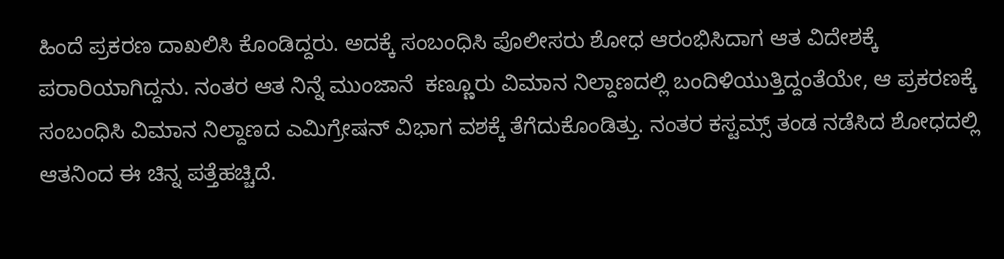ಹಿಂದೆ ಪ್ರಕರಣ ದಾಖಲಿಸಿ ಕೊಂಡಿದ್ದರು. ಅದಕ್ಕೆ ಸಂಬಂಧಿಸಿ ಪೊಲೀಸರು ಶೋಧ ಆರಂಭಿಸಿದಾಗ ಆತ ವಿದೇಶಕ್ಕೆ ಪರಾರಿಯಾಗಿದ್ದನು. ನಂತರ ಆತ ನಿನ್ನೆ ಮುಂಜಾನೆ  ಕಣ್ಣೂರು ವಿಮಾನ ನಿಲ್ದಾಣದಲ್ಲಿ ಬಂದಿಳಿಯುತ್ತಿದ್ದಂತೆಯೇ, ಆ ಪ್ರಕರಣಕ್ಕೆ ಸಂಬಂಧಿಸಿ ವಿಮಾನ ನಿಲ್ದಾಣದ ಎಮಿಗ್ರೇಷನ್ ವಿಭಾಗ ವಶಕ್ಕೆ ತೆಗೆದುಕೊಂಡಿತ್ತು. ನಂತರ ಕಸ್ಟಮ್ಸ್ ತಂಡ ನಡೆಸಿದ ಶೋಧದಲ್ಲಿ ಆತನಿಂದ ಈ ಚಿನ್ನ ಪತ್ತೆಹಚ್ಚಿದೆ.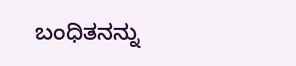ಬಂಧಿತನನ್ನು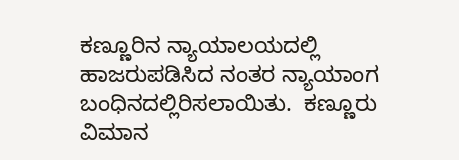ಕಣ್ಣೂರಿನ ನ್ಯಾಯಾಲಯದಲ್ಲಿ ಹಾಜರುಪಡಿಸಿದ ನಂತರ ನ್ಯಾಯಾಂಗ ಬಂಧಿನದಲ್ಲಿರಿಸಲಾಯಿತು.  ಕಣ್ಣೂರು ವಿಮಾನ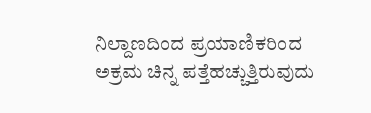ನಿಲ್ದಾಣದಿಂದ ಪ್ರಯಾಣಿಕರಿಂದ ಅಕ್ರಮ ಚಿನ್ನ ಪತ್ತೆಹಚ್ಚುತ್ತಿರುವುದು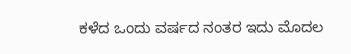ಕಳೆದ ಒಂದು ವರ್ಷದ ನಂತರ ಇದು ಮೊದಲ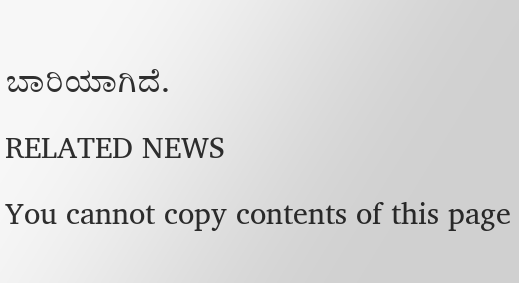ಬಾರಿಯಾಗಿದೆ.

RELATED NEWS

You cannot copy contents of this page